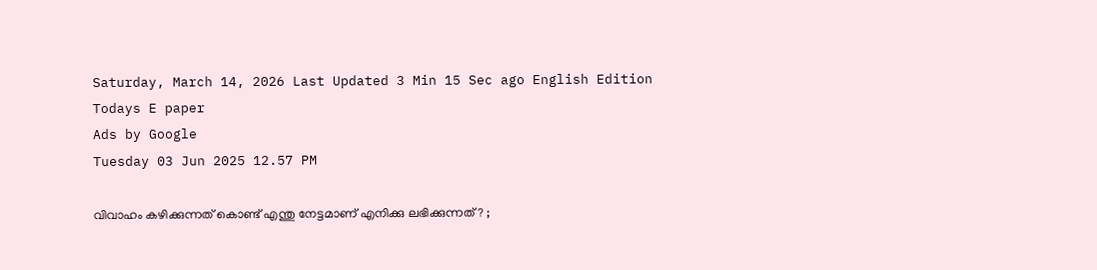Saturday, March 14, 2026 Last Updated 3 Min 15 Sec ago English Edition
Todays E paper
Ads by Google
Tuesday 03 Jun 2025 12.57 PM

വിവാഹം കഴിക്കുന്നത് കൊണ്ട് എന്തു നേട്ടമാണ് എനിക്കു ലഭിക്കുന്നത് ? ;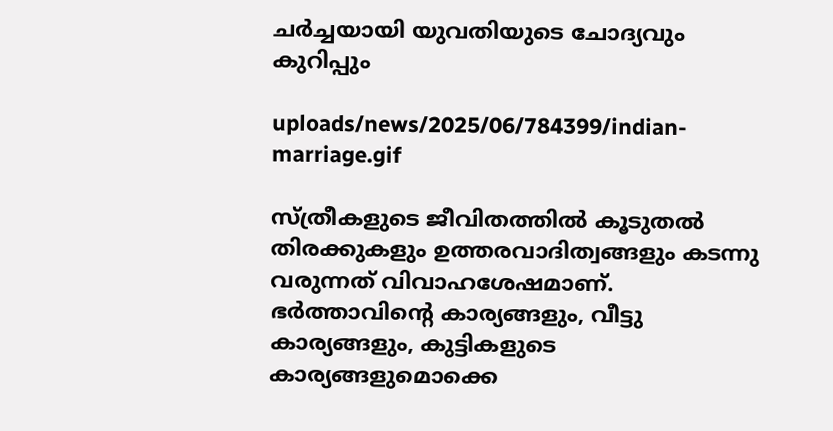ചര്‍ച്ചയായി യുവതിയുടെ ചോദ്യവും കുറിപ്പും

uploads/news/2025/06/784399/indian-marriage.gif

സ്ത്രീകളുടെ ജീവിതത്തില്‍ കൂടുതല്‍ തിരക്കുകളും ഉത്തരവാദിത്വങ്ങളും കടന്നു വരുന്നത് വിവാഹശേഷമാണ്. ഭര്‍ത്താവിന്റെ കാര്യങ്ങളും, വീട്ടു കാര്യങ്ങളും, കുട്ടികളുടെ കാര്യങ്ങളുമൊക്കെ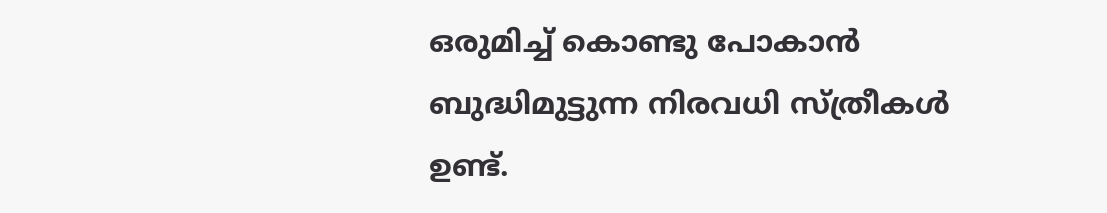ഒരുമിച്ച് കൊണ്ടു പോകാന്‍ ബുദ്ധിമുട്ടുന്ന നിരവധി സ്ത്രീകള്‍ ഉണ്ട്.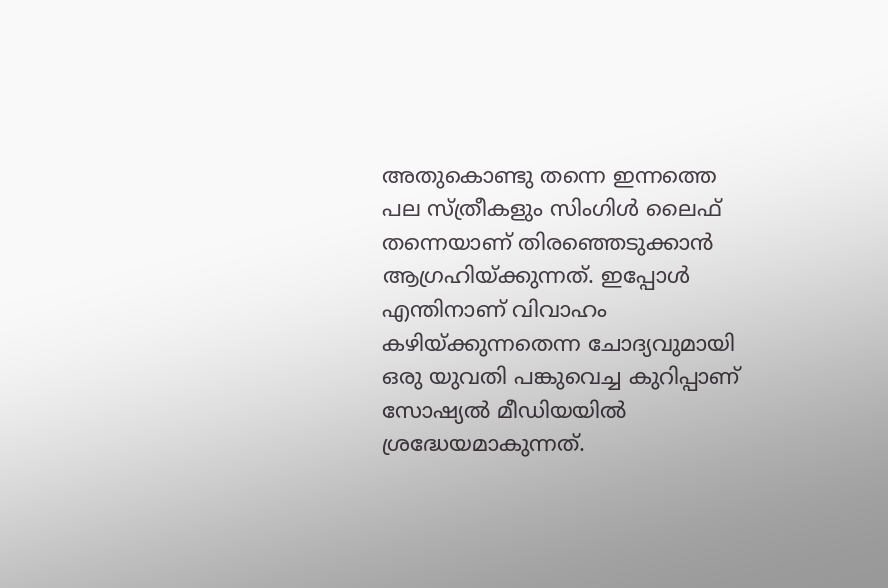അതുകൊണ്ടു തന്നെ ഇന്നത്തെ പല സ്ത്രീകളും സിംഗിള്‍ ലൈഫ് തന്നെയാണ് തിരഞ്ഞെടുക്കാന്‍ ആഗ്രഹിയ്ക്കുന്നത്. ഇപ്പോള്‍ എന്തിനാണ് വിവാഹം കഴിയ്ക്കുന്നതെന്ന ചോദ്യവുമായി ഒരു യുവതി പങ്കുവെച്ച കുറിപ്പാണ് സോഷ്യല്‍ മീഡിയയില്‍ ശ്രദ്ധേയമാകുന്നത്.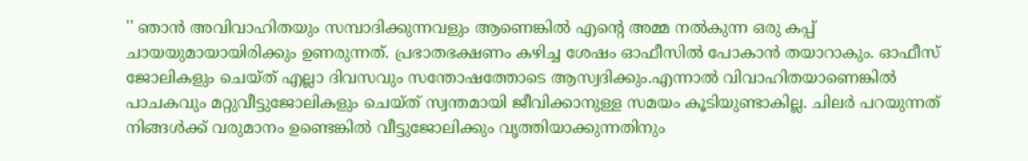'' ഞാന്‍ അവിവാഹിതയും സമ്പാദിക്കുന്നവളും ആണെങ്കില്‍ എന്റെ അമ്മ നല്‍കുന്ന ഒരു കപ്പ് ചായയുമായായിരിക്കും ഉണരുന്നത്. പ്രഭാതഭക്ഷണം കഴിച്ച ശേഷം ഓഫീസില്‍ പോകാന്‍ തയാറാകും. ഓഫീസ് ജോലികളും ചെയ്ത് എല്ലാ ദിവസവും സന്തോഷത്തോടെ ആസ്വദിക്കും.എന്നാല്‍ വിവാഹിതയാണെങ്കില്‍ പാചകവും മറ്റുവീട്ടുജോലികളും ചെയ്ത് സ്വന്തമായി ജീവിക്കാനുള്ള സമയം കൂടിയുണ്ടാകില്ല. ചിലര്‍ പറയുന്നത് നിങ്ങള്‍ക്ക് വരുമാനം ഉണ്ടെങ്കില്‍ വീട്ടുജോലിക്കും വൃത്തിയാക്കുന്നതിനും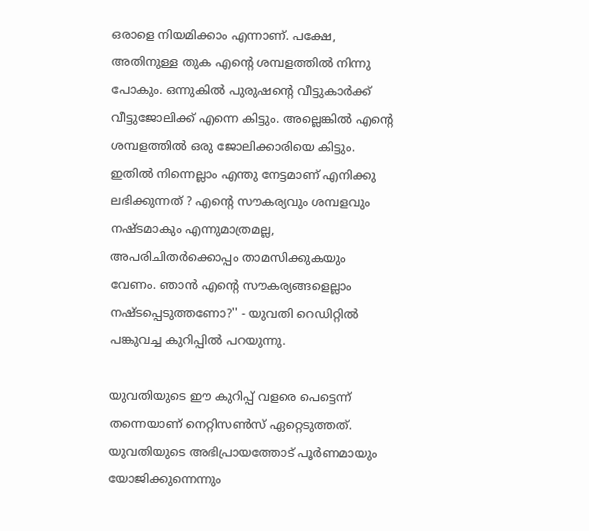ഒരാളെ നിയമിക്കാം എന്നാണ്. പക്ഷേ, അതിനുള്ള തുക എന്റെ ശമ്പളത്തില്‍ നിന്നു പോകും. ഒന്നുകില്‍ പുരുഷന്റെ വീട്ടുകാര്‍ക്ക് വീട്ടുജോലിക്ക് എന്നെ കിട്ടും. അല്ലെങ്കില്‍ എന്റെ ശമ്പളത്തില്‍ ഒരു ജോലിക്കാരിയെ കിട്ടും. ഇതില്‍ നിന്നെല്ലാം എന്തു നേട്ടമാണ് എനിക്കു ലഭിക്കുന്നത് ? എന്റെ സൗകര്യവും ശമ്പളവും നഷ്ടമാകും എന്നുമാത്രമല്ല, അപരിചിതര്‍ക്കൊപ്പം താമസിക്കുകയും വേണം. ഞാന്‍ എന്റെ സൗകര്യങ്ങളെല്ലാം നഷ്ടപ്പെടുത്തണോ?'' - യുവതി റെഡിറ്റില്‍ പങ്കുവച്ച കുറിപ്പില്‍ പറയുന്നു.

യുവതിയുടെ ഈ കുറിപ്പ് വളരെ പെട്ടെന്ന് തന്നെയാണ് നെറ്റിസണ്‍സ് ഏറ്റെടുത്തത്. യുവതിയുടെ അഭിപ്രായത്തോട് പൂര്‍ണമായും യോജിക്കുന്നെന്നും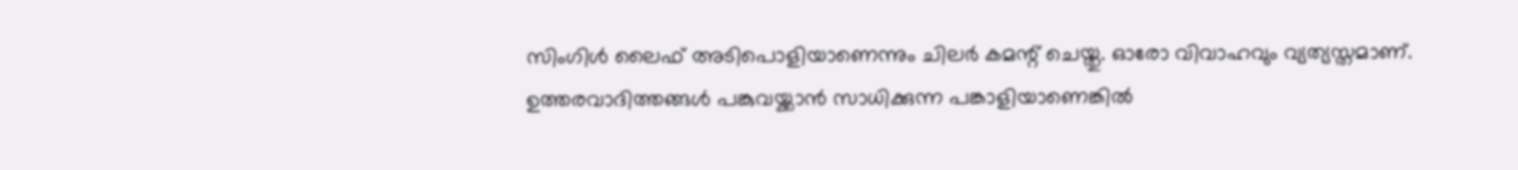സിംഗിള്‍ ലൈഫ് അടിപൊളിയാണെന്നും ചിലര്‍ കമന്റ് ചെയ്തു. ഓരോ വിവാഹവും വ്യത്യസ്തമാണ്. ഉത്തരവാദിത്തങ്ങള്‍ പങ്കുവയ്ക്കാന്‍ സാധിക്കുന്ന പങ്കാളിയാണെങ്കില്‍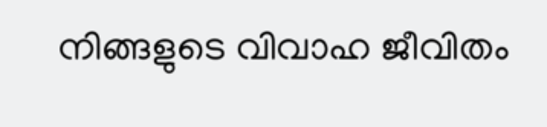നിങ്ങളുടെ വിവാഹ ജീവിതം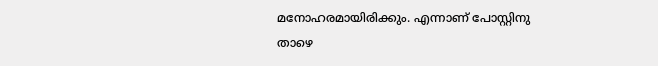മനോഹരമായിരിക്കും. എന്നാണ് പോസ്റ്റിനു താഴെ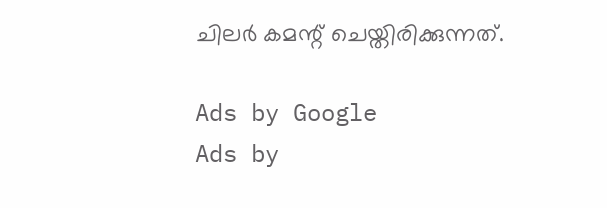ചിലര്‍ കമന്റ് ചെയ്തിരിക്കുന്നത്.

Ads by Google
Ads by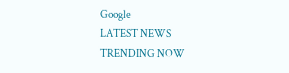Google
LATEST NEWS
TRENDING NOW